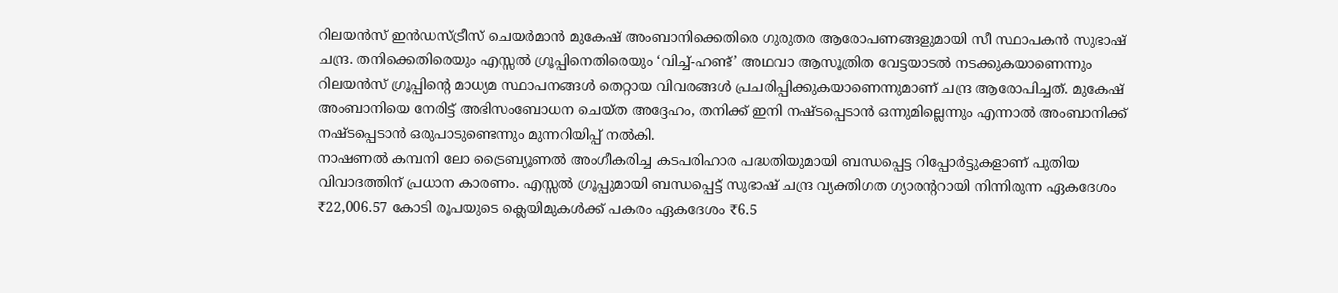റിലയൻസ് ഇൻഡസ്ട്രീസ് ചെയർമാൻ മുകേഷ് അംബാനിക്കെതിരെ ഗുരുതര ആരോപണങ്ങളുമായി സീ സ്ഥാപകൻ സുഭാഷ് ചന്ദ്ര. തനിക്കെതിരെയും എസ്സൽ ഗ്രൂപ്പിനെതിരെയും ‘വിച്ച്-ഹണ്ട്’ അഥവാ ആസൂത്രിത വേട്ടയാടൽ നടക്കുകയാണെന്നും റിലയൻസ് ഗ്രൂപ്പിന്റെ മാധ്യമ സ്ഥാപനങ്ങൾ തെറ്റായ വിവരങ്ങൾ പ്രചരിപ്പിക്കുകയാണെന്നുമാണ് ചന്ദ്ര ആരോപിച്ചത്. മുകേഷ് അംബാനിയെ നേരിട്ട് അഭിസംബോധന ചെയ്ത അദ്ദേഹം, തനിക്ക് ഇനി നഷ്ടപ്പെടാൻ ഒന്നുമില്ലെന്നും എന്നാൽ അംബാനിക്ക് നഷ്ടപ്പെടാൻ ഒരുപാടുണ്ടെന്നും മുന്നറിയിപ്പ് നൽകി.
നാഷണൽ കമ്പനി ലോ ട്രൈബ്യൂണൽ അംഗീകരിച്ച കടപരിഹാര പദ്ധതിയുമായി ബന്ധപ്പെട്ട റിപ്പോർട്ടുകളാണ് പുതിയ വിവാദത്തിന് പ്രധാന കാരണം. എസ്സൽ ഗ്രൂപ്പുമായി ബന്ധപ്പെട്ട് സുഭാഷ് ചന്ദ്ര വ്യക്തിഗത ഗ്യാരന്ററായി നിന്നിരുന്ന ഏകദേശം ₹22,006.57 കോടി രൂപയുടെ ക്ലെയിമുകൾക്ക് പകരം ഏകദേശം ₹6.5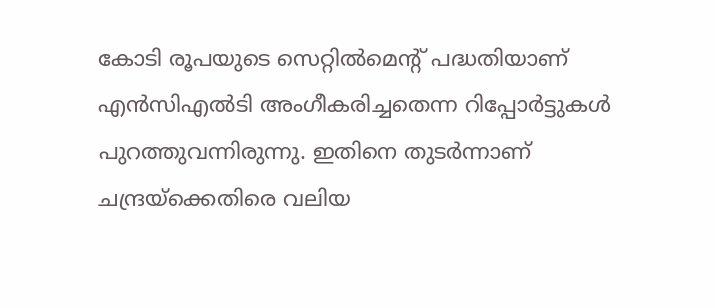കോടി രൂപയുടെ സെറ്റിൽമെന്റ് പദ്ധതിയാണ് എൻസിഎൽടി അംഗീകരിച്ചതെന്ന റിപ്പോർട്ടുകൾ പുറത്തുവന്നിരുന്നു. ഇതിനെ തുടർന്നാണ് ചന്ദ്രയ്ക്കെതിരെ വലിയ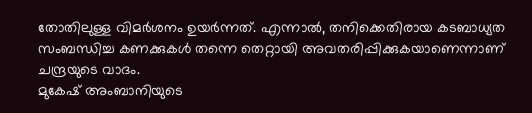തോതിലുള്ള വിമർശനം ഉയർന്നത്. എന്നാൽ, തനിക്കെതിരായ കടബാധ്യത സംബന്ധിച്ച കണക്കുകൾ തന്നെ തെറ്റായി അവതരിപ്പിക്കുകയാണെന്നാണ് ചന്ദ്രയുടെ വാദം.
മുകേഷ് അംബാനിയുടെ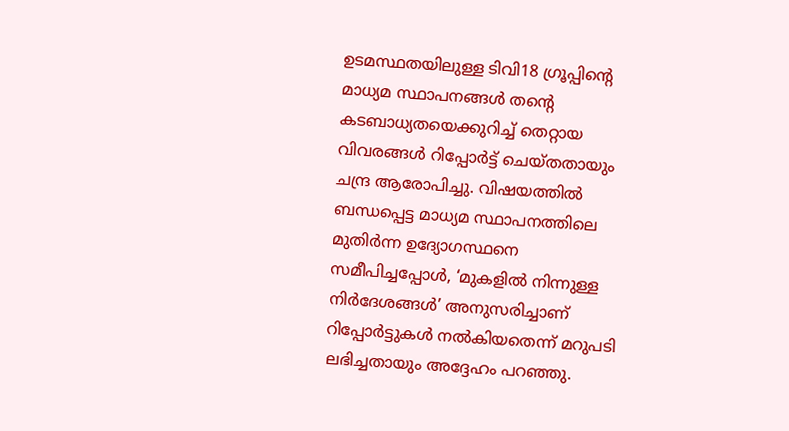ഉടമസ്ഥതയിലുള്ള ടിവി18 ഗ്രൂപ്പിന്റെ മാധ്യമ സ്ഥാപനങ്ങൾ തന്റെ കടബാധ്യതയെക്കുറിച്ച് തെറ്റായ വിവരങ്ങൾ റിപ്പോർട്ട് ചെയ്തതായും ചന്ദ്ര ആരോപിച്ചു. വിഷയത്തിൽ ബന്ധപ്പെട്ട മാധ്യമ സ്ഥാപനത്തിലെ മുതിർന്ന ഉദ്യോഗസ്ഥനെ സമീപിച്ചപ്പോൾ, ‘മുകളിൽ നിന്നുള്ള നിർദേശങ്ങൾ’ അനുസരിച്ചാണ് റിപ്പോർട്ടുകൾ നൽകിയതെന്ന് മറുപടി ലഭിച്ചതായും അദ്ദേഹം പറഞ്ഞു.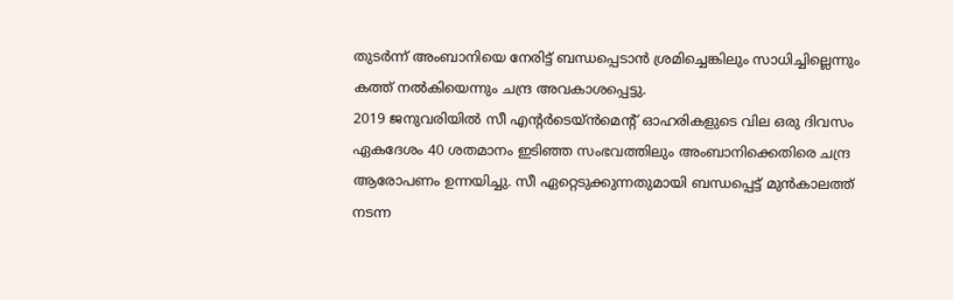തുടർന്ന് അംബാനിയെ നേരിട്ട് ബന്ധപ്പെടാൻ ശ്രമിച്ചെങ്കിലും സാധിച്ചില്ലെന്നും കത്ത് നൽകിയെന്നും ചന്ദ്ര അവകാശപ്പെട്ടു.
2019 ജനുവരിയിൽ സീ എന്റർടെയ്ൻമെന്റ് ഓഹരികളുടെ വില ഒരു ദിവസം ഏകദേശം 40 ശതമാനം ഇടിഞ്ഞ സംഭവത്തിലും അംബാനിക്കെതിരെ ചന്ദ്ര ആരോപണം ഉന്നയിച്ചു. സീ ഏറ്റെടുക്കുന്നതുമായി ബന്ധപ്പെട്ട് മുൻകാലത്ത് നടന്ന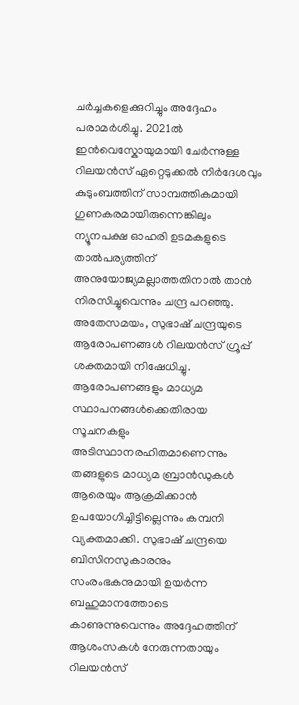ചർച്ചകളെക്കുറിച്ചും അദ്ദേഹം പരാമർശിച്ചു. 2021ൽ ഇൻവെസ്കോയുമായി ചേർന്നുള്ള റിലയൻസ് ഏറ്റെടുക്കൽ നിർദേശവും കുടുംബത്തിന് സാമ്പത്തികമായി ഗുണകരമായിരുന്നെങ്കിലും ന്യൂനപക്ഷ ഓഹരി ഉടമകളുടെ താൽപര്യത്തിന് അനുയോജ്യമല്ലാത്തതിനാൽ താൻ നിരസിച്ചുവെന്നും ചന്ദ്ര പറഞ്ഞു.
അതേസമയം, സുഭാഷ് ചന്ദ്രയുടെ ആരോപണങ്ങൾ റിലയൻസ് ഗ്രൂപ്പ് ശക്തമായി നിഷേധിച്ചു. ആരോപണങ്ങളും മാധ്യമ സ്ഥാപനങ്ങൾക്കെതിരായ സൂചനകളും അടിസ്ഥാനരഹിതമാണെന്നും തങ്ങളുടെ മാധ്യമ ബ്രാൻഡുകൾ ആരെയും ആക്രമിക്കാൻ ഉപയോഗിച്ചിട്ടില്ലെന്നും കമ്പനി വ്യക്തമാക്കി. സുഭാഷ് ചന്ദ്രയെ ബിസിനസുകാരനും സംരംഭകനുമായി ഉയർന്ന ബഹുമാനത്തോടെ കാണുന്നുവെന്നും അദ്ദേഹത്തിന് ആശംസകൾ നേരുന്നതായും റിലയൻസ്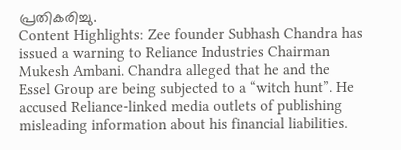പ്രതികരിച്ചു.
Content Highlights: Zee founder Subhash Chandra has issued a warning to Reliance Industries Chairman Mukesh Ambani. Chandra alleged that he and the Essel Group are being subjected to a “witch hunt”. He accused Reliance-linked media outlets of publishing misleading information about his financial liabilities.